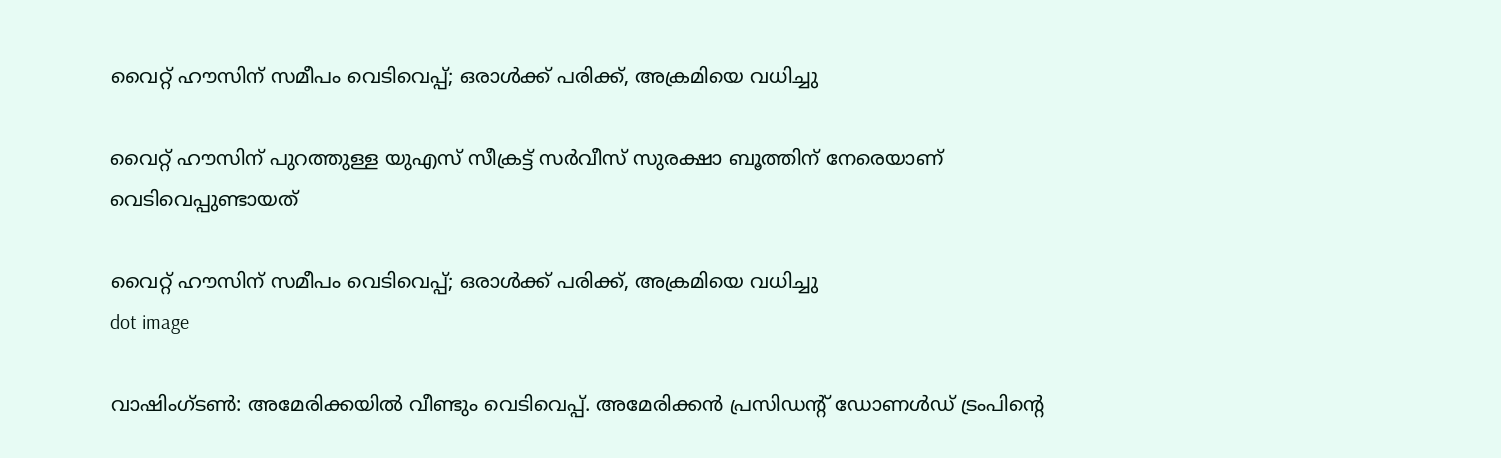വൈറ്റ് ഹൗസിന് സമീപം വെടിവെപ്പ്; ഒരാൾക്ക് പരിക്ക്, അക്രമിയെ വധിച്ചു

വൈറ്റ് ഹൗസിന് പുറത്തുള്ള യുഎസ് സീക്രട്ട് സർവീസ് സുരക്ഷാ ബൂത്തിന് നേരെയാണ് വെടിവെപ്പുണ്ടായത്

വൈറ്റ് ഹൗസിന് സമീപം വെടിവെപ്പ്; ഒരാൾക്ക് പരിക്ക്, അക്രമിയെ വധിച്ചു
dot image

വാഷിംഗ്ടൺ: അമേരിക്കയില്‍ വീണ്ടും വെടിവെപ്പ്. അമേരിക്കൻ പ്രസിഡൻ്റ് ഡോണൾഡ് ട്രംപിൻ്റെ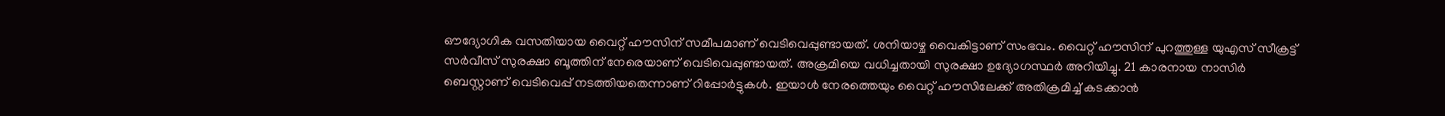ഔദ്യോഗിക വസതിയായ വൈറ്റ് ഹൗസിന് സമീപമാണ് വെടിവെപ്പുണ്ടായത്. ശനിയാഴ്ച വൈകിട്ടാണ് സംഭവം. വൈറ്റ് ഹൗസിന് പുറത്തുള്ള യുഎസ് സീക്രട്ട് സർവീസ് സുരക്ഷാ ബൂത്തിന് നേരെയാണ് വെടിവെപ്പുണ്ടായത്. അക്രമിയെ വധിച്ചതായി സുരക്ഷാ ഉദ്യോഗസ്ഥർ അറിയിച്ചു. 21 കാരനായ നാസിർ ബെസ്റ്റാണ് വെടിവെപ്പ് നടത്തിയതെന്നാണ് റിപ്പോർട്ടുകൾ. ഇയാള്‍ നേരത്തെയും വൈറ്റ് ഹൗസിലേക്ക് അതിക്രമിച്ച് കടക്കാൻ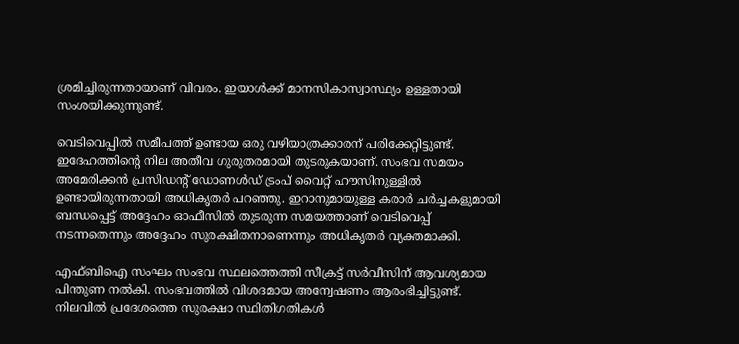ശ്രമിച്ചിരുന്നതായാണ് വിവരം. ഇയാള്‍ക്ക് മാനസികാസ്വാസ്ഥ്യം ഉള്ളതായി സംശയിക്കുന്നുണ്ട്.

വെടിവെപ്പിൽ സമീപത്ത് ഉണ്ടായ ഒരു വഴിയാത്രക്കാരന് പരിക്കേറ്റിട്ടുണ്ട്. ഇദേഹത്തിന്റെ നില അതീവ ഗുരുതരമായി തുടരുകയാണ്. സംഭവ സമയം അമേരിക്കൻ പ്രസിഡന്റ് ഡോണൾഡ് ട്രംപ് വൈറ്റ് ഹൗസിനുള്ളിൽ ഉണ്ടായിരുന്നതായി അധികൃതർ പറഞ്ഞു. ഇറാനുമായുള്ള കരാർ ചർച്ചകളുമായി ബന്ധപ്പെട്ട് അദ്ദേഹം ഓഫീസിൽ തുടരുന്ന സമയത്താണ് വെടിവെപ്പ് നടന്നതെന്നും അദ്ദേഹം സുരക്ഷിതനാണെന്നും അധികൃതർ വ്യക്തമാക്കി.

എഫ്ബിഐ സംഘം സംഭവ സ്ഥലത്തെത്തി സീക്രട്ട് സർവീസിന് ആവശ്യമായ പിന്തുണ നൽകി. സംഭവത്തിൽ വിശദമായ അന്വേഷണം ആരംഭിച്ചിട്ടുണ്ട്. നിലവിൽ പ്രദേശത്തെ സുരക്ഷാ സ്ഥിതിഗതികൾ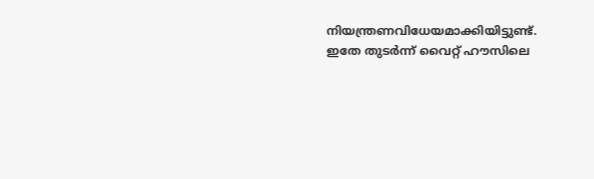നിയന്ത്രണവിധേയമാക്കിയിട്ടുണ്ട്. ഇതേ തുടർന്ന് വൈറ്റ് ഹൗസിലെ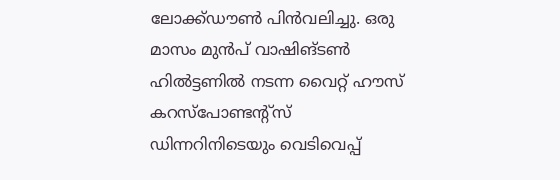ലോക്ക്ഡൗൺ പിൻവലിച്ചു. ഒരു മാസം മുൻപ് വാഷിങ്ടൺ ഹിൽട്ടണിൽ നടന്ന വൈറ്റ് ഹൗസ് കറസ്പോണ്ടന്റ്സ് ഡിന്നറിനിടെയും വെടിവെപ്പ്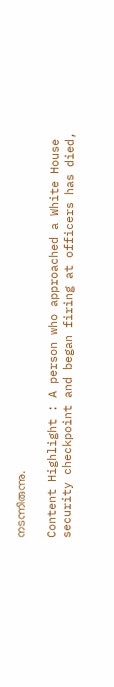നടന്നിരുന്നു.

Content Highlight : A person who approached a White House security checkpoint and began firing at officers has died,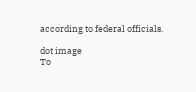according to federal officials.

dot image
To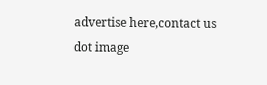advertise here,contact us
dot image